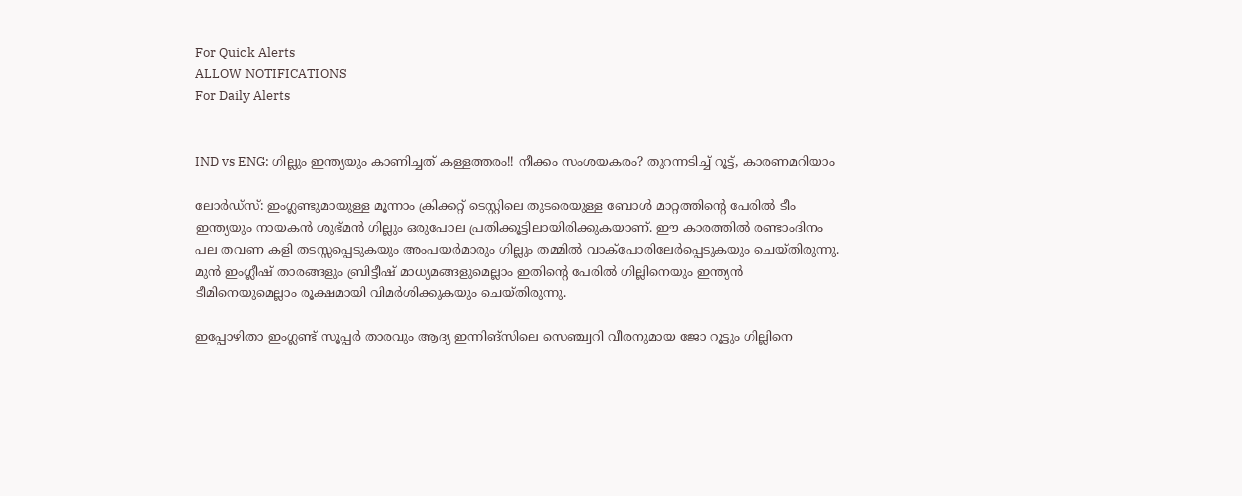For Quick Alerts
ALLOW NOTIFICATIONS
For Daily Alerts


IND vs ENG: ഗില്ലും ഇന്ത്യയും കാണിച്ചത് കള്ളത്തരം!! നീക്കം സംശയകരം? തുറന്നടിച്ച് റൂട്ട്, കാരണമറിയാം

ലോര്‍ഡ്‌സ്: ഇംഗ്ലണ്ടുമായുള്ള മൂന്നാം ക്രിക്കറ്റ് ടെസ്റ്റിലെ തുടരെയുള്ള ബോള്‍ മാറ്റത്തിന്റെ പേരില്‍ ടീം ഇന്ത്യയും നായകന്‍ ശുഭ്മന്‍ ഗില്ലും ഒരുപോല പ്രതിക്കൂട്ടിലായിരിക്കുകയാണ്. ഈ കാരത്തില്‍ രണ്ടാംദിനം പല തവണ കളി തടസ്സപ്പെടുകയും അംപയര്‍മാരും ഗില്ലും തമ്മില്‍ വാക്‌പോരിലേര്‍പ്പെടുകയും ചെയ്തിരുന്നു. മുന്‍ ഇംഗ്ലീഷ് താരങ്ങളും ബ്രിട്ടീഷ് മാധ്യമങ്ങളുമെല്ലാം ഇതിന്റെ പേരില്‍ ഗില്ലിനെയും ഇന്ത്യന്‍ ടീമിനെയുമെല്ലാം രൂക്ഷമായി വിമര്‍ശിക്കുകയും ചെയ്തിരുന്നു.

ഇപ്പോഴിതാ ഇംഗ്ലണ്ട് സൂപ്പര്‍ താരവും ആദ്യ ഇന്നിങ്‌സിലെ സെഞ്ച്വറി വീരനുമായ ജോ റൂട്ടും ഗില്ലിനെ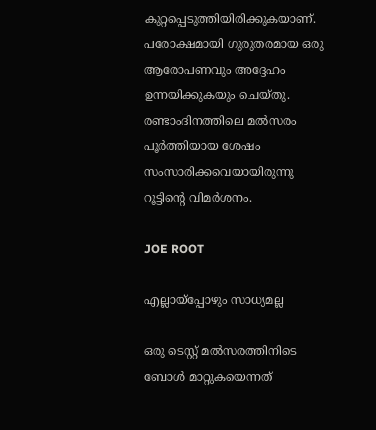കുറ്റപ്പെടുത്തിയിരിക്കുകയാണ്. പരോക്ഷമായി ഗുരുതരമായ ഒരു ആരോപണവും അദ്ദേഹം ഉന്നയിക്കുകയും ചെയ്തു. രണ്ടാംദിനത്തിലെ മല്‍സരം പൂര്‍ത്തിയായ ശേഷം സംസാരിക്കവെയായിരുന്നു റൂട്ടിന്റെ വിമര്‍ശനം.

JOE ROOT

എല്ലായ്‌പ്പോഴും സാധ്യമല്ല

ഒരു ടെസ്റ്റ് മല്‍സരത്തിനിടെ ബോള്‍ മാറ്റുകയെന്നത്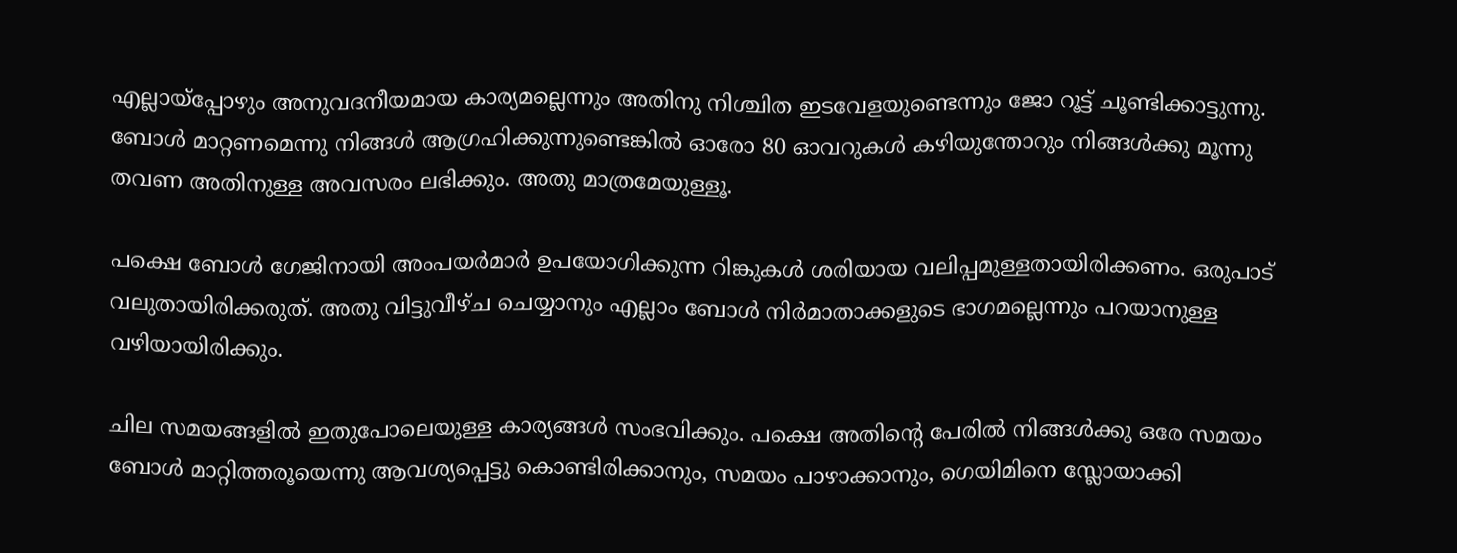എല്ലായ്‌പ്പോഴും അനുവദനീയമായ കാര്യമല്ലെന്നും അതിനു നിശ്ചിത ഇടവേളയുണ്ടെന്നും ജോ റൂട്ട് ചൂണ്ടിക്കാട്ടുന്നു. ബോള്‍ മാറ്റണമെന്നു നിങ്ങള്‍ ആഗ്രഹിക്കുന്നുണ്ടെങ്കില്‍ ഓരോ 80 ഓവറുകള്‍ കഴിയുന്തോറും നിങ്ങള്‍ക്കു മൂന്നു തവണ അതിനുള്ള അവസരം ലഭിക്കും. അതു മാത്രമേയുള്ളൂ.

പക്ഷെ ബോള്‍ ഗേജിനായി അംപയര്‍മാര്‍ ഉപയോഗിക്കുന്ന റിങ്കുകള്‍ ശരിയായ വലിപ്പമുള്ളതായിരിക്കണം. ഒരുപാട് വലുതായിരിക്കരുത്. അതു വിട്ടുവീഴ്ച ചെയ്യാനും എല്ലാം ബോള്‍ നിര്‍മാതാക്കളുടെ ഭാഗമല്ലെന്നും പറയാനുള്ള വഴിയായിരിക്കും.

ചില സമയങ്ങളില്‍ ഇതുപോലെയുള്ള കാര്യങ്ങള്‍ സംഭവിക്കും. പക്ഷെ അതിന്റെ പേരില്‍ നിങ്ങള്‍ക്കു ഒരേ സമയം ബോള്‍ മാറ്റിത്തരൂയെന്നു ആവശ്യപ്പെട്ടു കൊണ്ടിരിക്കാനും, സമയം പാഴാക്കാനും, ഗെയിമിനെ സ്ലോയാക്കി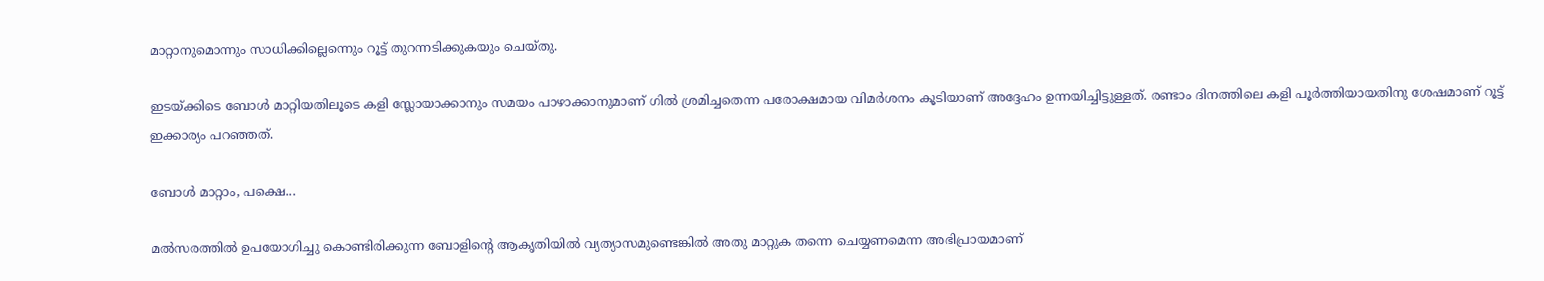മാറ്റാനുമൊന്നും സാധിക്കില്ലെന്നെും റൂട്ട് തുറന്നടിക്കുകയും ചെയ്തു.

ഇടയ്ക്കിടെ ബോള്‍ മാറ്റിയതിലൂടെ കളി സ്ലോയാക്കാനും സമയം പാഴാക്കാനുമാണ് ഗില്‍ ശ്രമിച്ചതെന്ന പരോക്ഷമായ വിമര്‍ശനം കൂടിയാണ് അദ്ദേഹം ഉന്നയിച്ചിട്ടുള്ളത്. രണ്ടാം ദിനത്തിലെ കളി പൂര്‍ത്തിയായതിനു ശേഷമാണ് റൂട്ട് ഇക്കാര്യം പറഞ്ഞത്.

ബോള്‍ മാറ്റാം, പക്ഷെ...

മല്‍സരത്തില്‍ ഉപയോഗിച്ചു കൊണ്ടിരിക്കുന്ന ബോളിന്റെ ആകൃതിയില്‍ വ്യത്യാസമുണ്ടെങ്കില്‍ അതു മാറ്റുക തന്നെ ചെയ്യണമെന്ന അഭിപ്രായമാണ്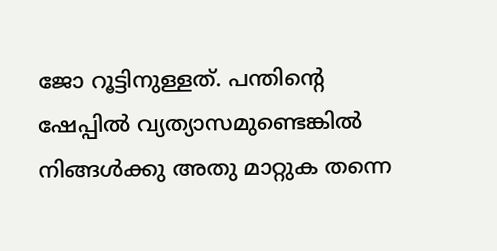ജോ റൂട്ടിനുള്ളത്. പന്തിന്റെ ഷേപ്പില്‍ വ്യത്യാസമുണ്ടെങ്കില്‍ നിങ്ങള്‍ക്കു അതു മാറ്റുക തന്നെ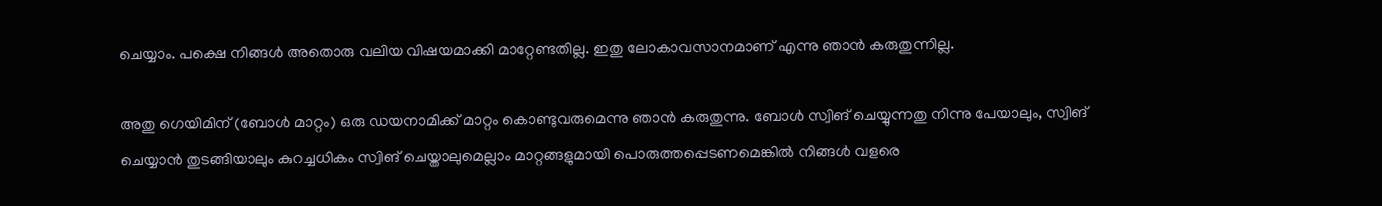ചെയ്യാം. പക്ഷെ നിങ്ങള്‍ അതൊരു വലിയ വിഷയമാക്കി മാറ്റേണ്ടതില്ല. ഇതു ലോകാവസാനമാണ് എന്നു ഞാന്‍ കരുതുന്നില്ല.

അതു ഗെയിമിന് (ബോള്‍ മാറ്റം) ഒരു ഡയനാമിക്ക് മാറ്റം കൊണ്ടുവരുമെന്നു ഞാന്‍ കരുതുന്നു. ബോള്‍ സ്വിങ് ചെയ്യുന്നതു നിന്നു പേയാലും, സ്വിങ് ചെയ്യാന്‍ തുടങ്ങിയാലും കുറച്ചധികം സ്വിങ് ചെയ്താലുമെല്ലാം മാറ്റങ്ങളുമായി പൊരുത്തപ്പെടണമെങ്കില്‍ നിങ്ങള്‍ വളരെ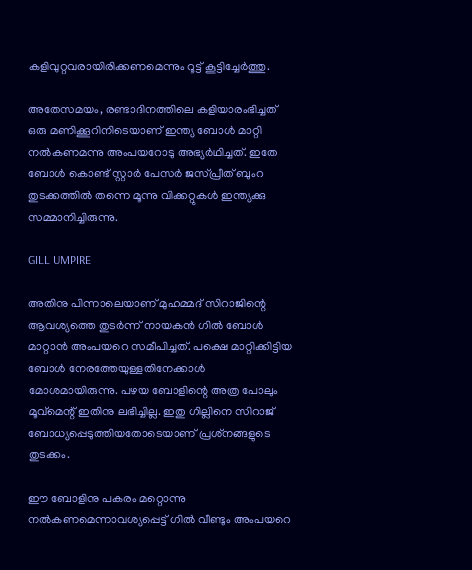കളിവുറ്റവരായിരിക്കണമെന്നും റൂട്ട് കൂട്ടിച്ചേര്‍ത്തു.

അതേസമയം, രണ്ടാദിനത്തിലെ കളിയാരംഭിച്ചത് ഒരു മണിക്കൂറിനിടെയാണ് ഇന്ത്യ ബോള്‍ മാറ്റി നല്‍കണമന്നു അംപയറോടു അഭ്യര്‍ഥിച്ചത്. ഇതേ ബോള്‍ കൊണ്ട് സ്റ്റാര്‍ പേസര്‍ ജസ്പ്രീത് ബുംറ തുടക്കത്തില്‍ തന്നെ മൂന്നു വിക്കറ്റുകള്‍ ഇന്ത്യക്കു സമ്മാനിച്ചിരുന്നു.

GILL UMPIRE

അതിനു പിന്നാലെയാണ് മുഹമ്മദ് സിറാജിന്റെ ആവശ്യത്തെ തുടര്‍ന്ന് നായകന്‍ ഗില്‍ ബോള്‍ മാറ്റാന്‍ അംപയറെ സമീപിച്ചത്. പക്ഷെ മാറ്റിക്കിട്ടിയ ബോള്‍ നേരത്തേയുള്ളതിനേക്കാള്‍ മോശമായിരുന്നു. പഴയ ബോളിന്റെ അത്ര പോലും മൂവ്‌മെന്റ് ഇതിനു ലഭിച്ചില്ല. ഇതു ഗില്ലിനെ സിറാജ് ബോധ്യപ്പെടുത്തിയതോടെയാണ് പ്രശ്‌നങ്ങളുടെ തുടക്കം.

ഈ ബോളിനു പകരം മറ്റൊന്നു നല്‍കണമെന്നാവശ്യപ്പെട്ട് ഗില്‍ വീണ്ടും അംപയറെ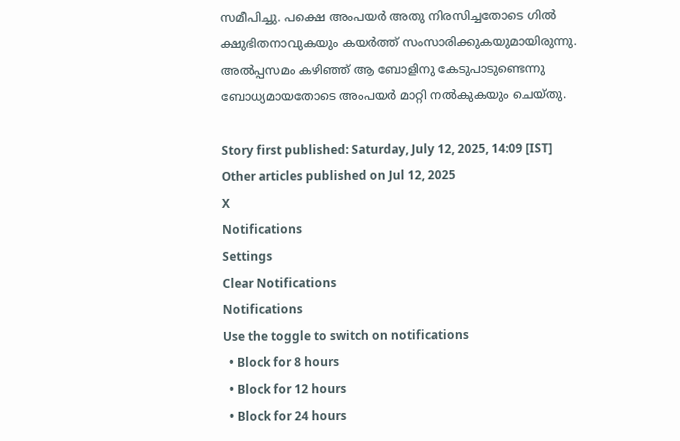സമീപിച്ചു. പക്ഷെ അംപയര്‍ അതു നിരസിച്ചതോടെ ഗില്‍ ക്ഷുഭിതനാവുകയും കയര്‍ത്ത് സംസാരിക്കുകയുമായിരുന്നു. അല്‍പ്പസമം കഴിഞ്ഞ് ആ ബോളിനു കേടുപാടുണ്ടെന്നു ബോധ്യമായതോടെ അംപയര്‍ മാറ്റി നല്‍കുകയും ചെയ്തു.

Story first published: Saturday, July 12, 2025, 14:09 [IST]
Other articles published on Jul 12, 2025
X
Notifications
Settings
Clear Notifications
Notifications
Use the toggle to switch on notifications
  • Block for 8 hours
  • Block for 12 hours
  • Block for 24 hours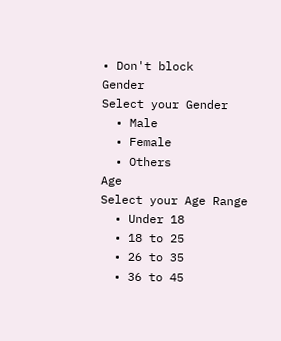• Don't block
Gender
Select your Gender
  • Male
  • Female
  • Others
Age
Select your Age Range
  • Under 18
  • 18 to 25
  • 26 to 35
  • 36 to 45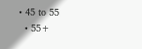• 45 to 55
  • 55+